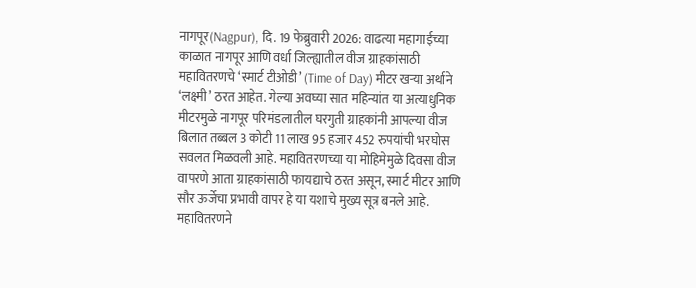नागपूर(Nagpur), दि. 19 फेब्रुवारी 2026: वाढत्या महागाईच्या काळात नागपूर आणि वर्धा जिल्ह्यातील वीज ग्राहकांसाठी महावितरणचे ‘स्मार्ट टीओडी’ (Time of Day) मीटर खऱ्या अर्थाने ‘लक्ष्मी’ ठरत आहेत. गेल्या अवघ्या सात महिन्यांत या अत्याधुनिक मीटरमुळे नागपूर परिमंडलातील घरगुती ग्राहकांनी आपल्या वीज बिलात तब्बल 3 कोटी 11 लाख 95 हजार 452 रुपयांची भरघोस सवलत मिळवली आहे. महावितरणच्या या मोहिमेमुळे दिवसा वीज वापरणे आता ग्राहकांसाठी फायद्याचे ठरत असून, स्मार्ट मीटर आणि सौर ऊर्जेचा प्रभावी वापर हे या यशाचे मुख्य सूत्र बनले आहे.
महावितरणने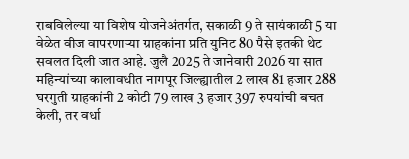राबविलेल्या या विशेष योजनेअंतर्गत, सकाळी 9 ते सायंकाळी 5 या वेळेत वीज वापरणाऱ्या ग्राहकांना प्रति युनिट 80 पैसे इतकी थेट सवलत दिली जात आहे. जुलै 2025 ते जानेवारी 2026 या सात महिन्यांच्या कालावधीत नागपूर जिल्ह्यातील 2 लाख 81 हजार 288 घरगुती ग्राहकांनी 2 कोटी 79 लाख 3 हजार 397 रुपयांची बचत केली, तर वर्धा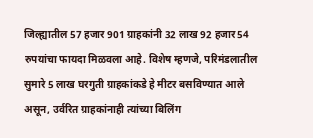जिल्ह्यातील 57 हजार 901 ग्राहकांनी 32 लाख 92 हजार54 रुपयांचा फायदा मिळवला आहे. विशेष म्हणजे, परिमंडलातील सुमारे 5 लाख घरगुती ग्राहकांकडे हे मीटर बसविण्यात आले असून, उर्वरित ग्राहकांनाही त्यांच्या बिलिंग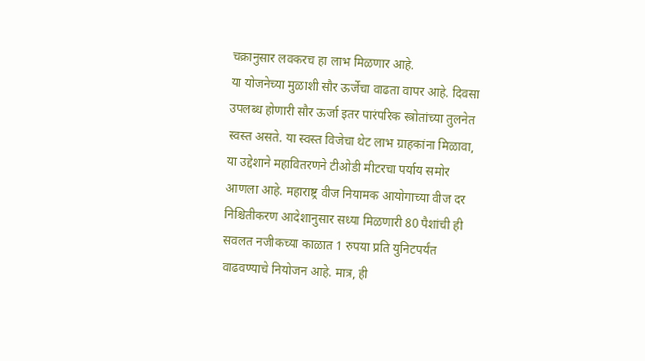चक्रानुसार लवकरच हा लाभ मिळणार आहे.
या योजनेच्या मुळाशी सौर ऊर्जेचा वाढता वापर आहे. दिवसा उपलब्ध होणारी सौर ऊर्जा इतर पारंपरिक स्त्रोतांच्या तुलनेत स्वस्त असते. या स्वस्त विजेचा थेट लाभ ग्राहकांना मिळावा, या उद्देशाने महावितरणने टीओडी मीटरचा पर्याय समोर आणला आहे. महाराष्ट्र वीज नियामक आयोगाच्या वीज दर निश्चितीकरण आदेशानुसार सध्या मिळणारी 80 पैशांची ही सवलत नजीकच्या काळात 1 रुपया प्रति युनिटपर्यंत वाढवण्याचे नियोजन आहे. मात्र, ही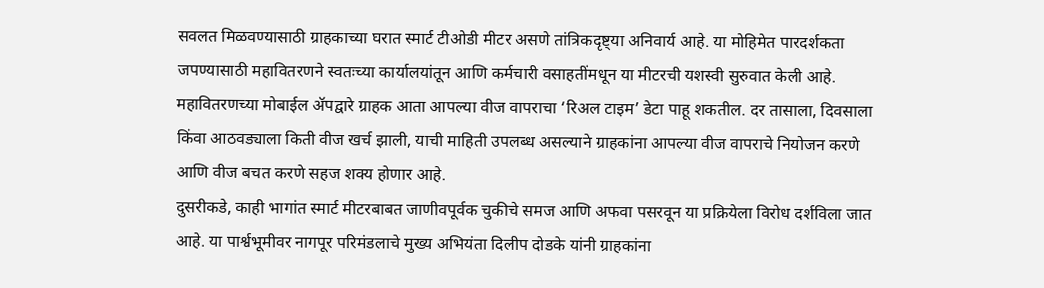सवलत मिळवण्यासाठी ग्राहकाच्या घरात स्मार्ट टीओडी मीटर असणे तांत्रिकदृष्ट्या अनिवार्य आहे. या मोहिमेत पारदर्शकता जपण्यासाठी महावितरणने स्वतःच्या कार्यालयांतून आणि कर्मचारी वसाहतींमधून या मीटरची यशस्वी सुरुवात केली आहे.
महावितरणच्या मोबाईल ॲपद्वारे ग्राहक आता आपल्या वीज वापराचा ‘रिअल टाइम’ डेटा पाहू शकतील. दर तासाला, दिवसाला किंवा आठवड्याला किती वीज खर्च झाली, याची माहिती उपलब्ध असल्याने ग्राहकांना आपल्या वीज वापराचे नियोजन करणे आणि वीज बचत करणे सहज शक्य होणार आहे.
दुसरीकडे, काही भागांत स्मार्ट मीटरबाबत जाणीवपूर्वक चुकीचे समज आणि अफवा पसरवून या प्रक्रियेला विरोध दर्शविला जात आहे. या पार्श्वभूमीवर नागपूर परिमंडलाचे मुख्य अभियंता दिलीप दोडके यांनी ग्राहकांना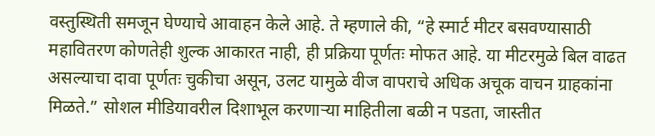वस्तुस्थिती समजून घेण्याचे आवाहन केले आहे. ते म्हणाले की, “हे स्मार्ट मीटर बसवण्यासाठी महावितरण कोणतेही शुल्क आकारत नाही, ही प्रक्रिया पूर्णतः मोफत आहे. या मीटरमुळे बिल वाढत असल्याचा दावा पूर्णतः चुकीचा असून, उलट यामुळे वीज वापराचे अधिक अचूक वाचन ग्राहकांना मिळते.” सोशल मीडियावरील दिशाभूल करणाऱ्या माहितीला बळी न पडता, जास्तीत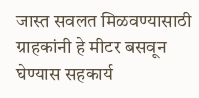जास्त सवलत मिळवण्यासाठी ग्राहकांनी हे मीटर बसवून घेण्यास सहकार्य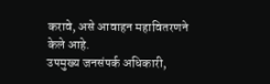करावे, असे आवाहन महावितरणने केले आहे.
उपमुख्य जनसंपर्क अधिकारी,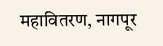महावितरण, नागपूर